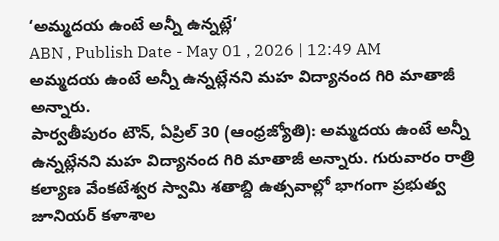‘అమ్మదయ ఉంటే అన్నీ ఉన్నట్లే’
ABN , Publish Date - May 01 , 2026 | 12:49 AM
అమ్మదయ ఉంటే అన్నీ ఉన్నట్లేనని మహ విద్యానంద గిరి మాతాజీ అన్నారు.
పార్వతీపురం టౌన్, ఏప్రిల్ 30 (ఆంధ్రజ్యోతి): అమ్మదయ ఉంటే అన్నీ ఉన్నట్లేనని మహ విద్యానంద గిరి మాతాజీ అన్నారు. గురువారం రాత్రి కల్యాణ వేంకటేశ్వర స్వామి శతాబ్ది ఉత్సవాల్లో భాగంగా ప్రభుత్వ జూనియర్ కళాశాల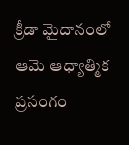క్రీడా మైదానంలో ఆమె ఆధ్యాత్మిక ప్రసంగం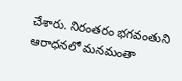చేశారు. నిరంతరం భగవంతుని ఆరాధనలో మనమంతా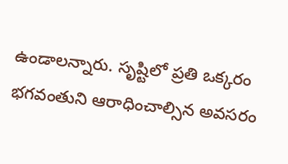ఉండాలన్నారు. సృష్టిలో ప్రతి ఒక్కరం భగవంతుని ఆరాధించాల్సిన అవసరం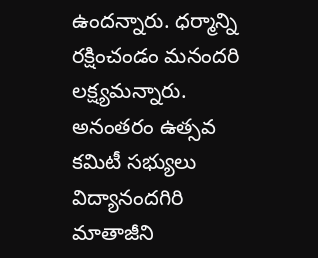ఉందన్నారు. ధర్మాన్ని రక్షించండం మనందరి లక్ష్యమన్నారు. అనంతరం ఉత్సవ కమిటీ సభ్యులు విద్యానందగిరి మాతాజీని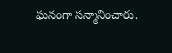ఘనంగా సన్మానించారు.